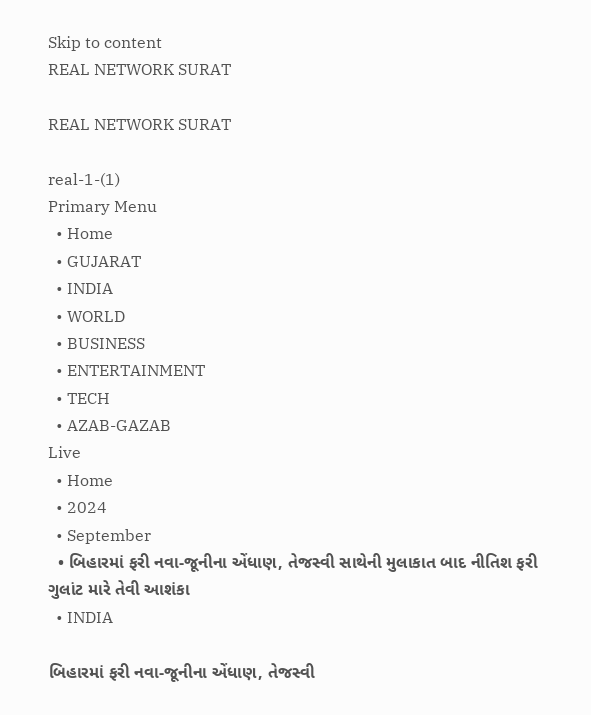Skip to content
REAL NETWORK SURAT

REAL NETWORK SURAT

real-1-(1)
Primary Menu
  • Home
  • GUJARAT
  • INDIA
  • WORLD
  • BUSINESS
  • ENTERTAINMENT
  • TECH
  • AZAB-GAZAB
Live
  • Home
  • 2024
  • September
  • બિહારમાં ફરી નવા-જૂનીના એંધાણ, તેજસ્વી સાથેની મુલાકાત બાદ નીતિશ ફરી ગુલાંટ મારે તેવી આશંકા
  • INDIA

બિહારમાં ફરી નવા-જૂનીના એંધાણ, તેજસ્વી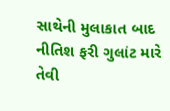સાથેની મુલાકાત બાદ નીતિશ ફરી ગુલાંટ મારે તેવી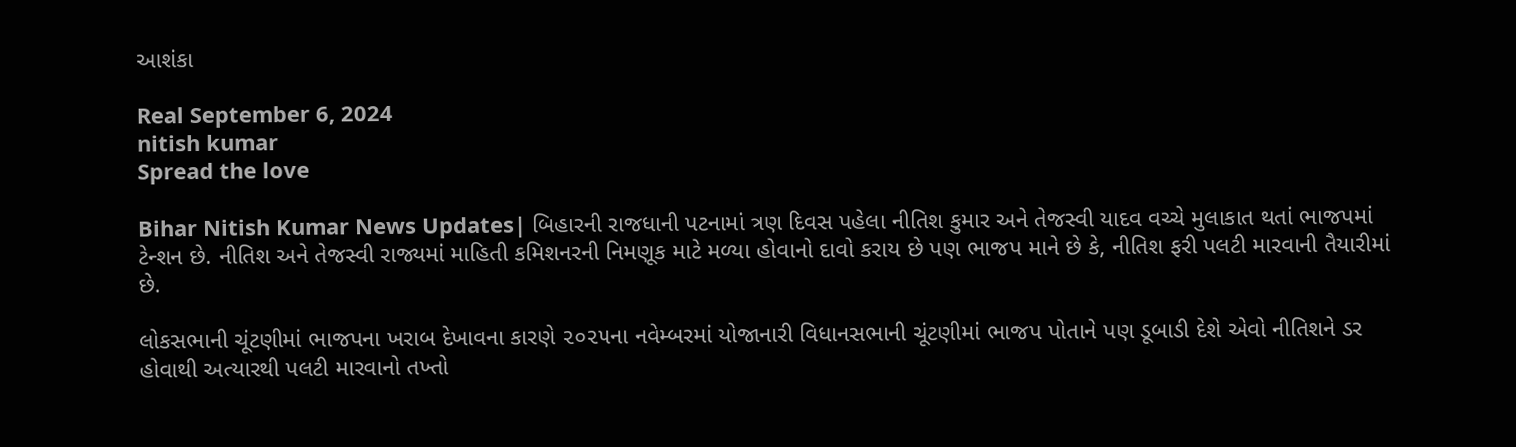આશંકા

Real September 6, 2024
nitish kumar
Spread the love

Bihar Nitish Kumar News Updates| બિહારની રાજધાની પટનામાં ત્રણ દિવસ પહેલા નીતિશ કુમાર અને તેજસ્વી યાદવ વચ્ચે મુલાકાત થતાં ભાજપમાં ટેન્શન છે. નીતિશ અને તેજસ્વી રાજ્યમાં માહિતી કમિશનરની નિમણૂક માટે મળ્યા હોવાનો દાવો કરાય છે પણ ભાજપ માને છે કે, નીતિશ ફરી પલટી મારવાની તૈયારીમાં છે.

લોકસભાની ચૂંટણીમાં ભાજપના ખરાબ દેખાવના કારણે ૨૦૨૫ના નવેમ્બરમાં યોજાનારી વિધાનસભાની ચૂંટણીમાં ભાજપ પોતાને પણ ડૂબાડી દેશે એવો નીતિશને ડર હોવાથી અત્યારથી પલટી મારવાનો તખ્તો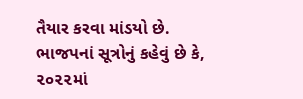તૈયાર કરવા માંડયો છે. ભાજપનાં સૂત્રોનું કહેવું છે કે, ૨૦૨૨માં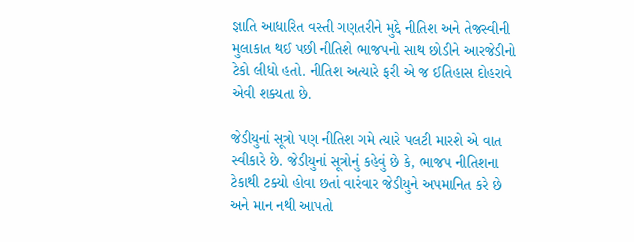જ્ઞાતિ આધારિત વસ્તી ગણતરીને મુદ્દે નીતિશ અને તેજસ્વીની મુલાકાત થઈ પછી નીતિશે ભાજપનો સાથ છોડીને આરજેડીનો ટેકો લીધો હતો. નીતિશ અત્યારે ફરી એ જ ઈતિહાસ દોહરાવે એવી શક્યતા છે.

જેડીયુનાં સૂત્રો પણ નીતિશ ગમે ત્યારે પલટી મારશે એ વાત સ્વીકારે છે. જેડીયુનાં સૂત્રોનું કહેવું છે કે, ભાજપ નીતિશના ટેકાથી ટક્યો હોવા છતાં વારંવાર જેડીયુને અપમાનિત કરે છે અને માન નથી આપતો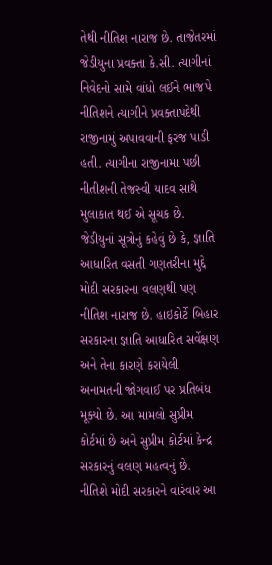તેથી નીતિશ નારાજ છે. તાજેતરમાં જેડીયુના પ્રવક્તા કે.સી. ત્યાગીનાં નિવેદનો સામે વાંધો લઈને ભાજપે નીતિશને ત્યાગીને પ્રવક્તાપદેથી રાજીનામું અપાવવાની ફરજ પાડી હતી. ત્યાગીના રાજીનામા પછી નીતીશની તેજસ્વી યાદવ સાથે મુલાકાત થઈ એ સૂચક છે. જેડીયુનાં સૂત્રોનું કહેવું છે કે, જ્ઞાતિ આધારિત વસતી ગણતરીના મુદ્દે મોદી સરકારના વલણથી પણ નીતિશ નારાજ છે. હાઇકોર્ટે બિહાર સરકારના જ્ઞાતિ આધારિત સર્વેક્ષણ અને તેના કારણે કરાયેલી અનામતની જોગવાઈ પર પ્રતિબંધ મૂક્યો છે. આ મામલો સુપ્રીમ કોર્ટમાં છે અને સુપ્રીમ કોર્ટમાં કેન્દ્ર સરકારનું વલણ મહત્વનું છે. નીતિશે મોદી સરકારને વારંવાર આ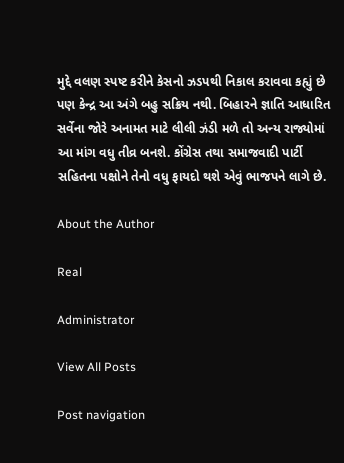મુદ્દે વલણ સ્પષ્ટ કરીને કેસનો ઝડપથી નિકાલ કરાવવા કહ્યું છે પણ કેન્દ્ર આ અંગે બહુ સક્રિય નથી. બિહારને જ્ઞાતિ આધારિત સર્વેના જોરે અનામત માટે લીલી ઝંડી મળે તો અન્ય રાજ્યોમાં આ માંગ વધુ તીવ્ર બનશે. કોંગ્રેસ તથા સમાજવાદી પાર્ટી સહિતના પક્ષોને તેનો વધુ ફાયદો થશે એવું ભાજપને લાગે છે.

About the Author

Real

Administrator

View All Posts

Post navigation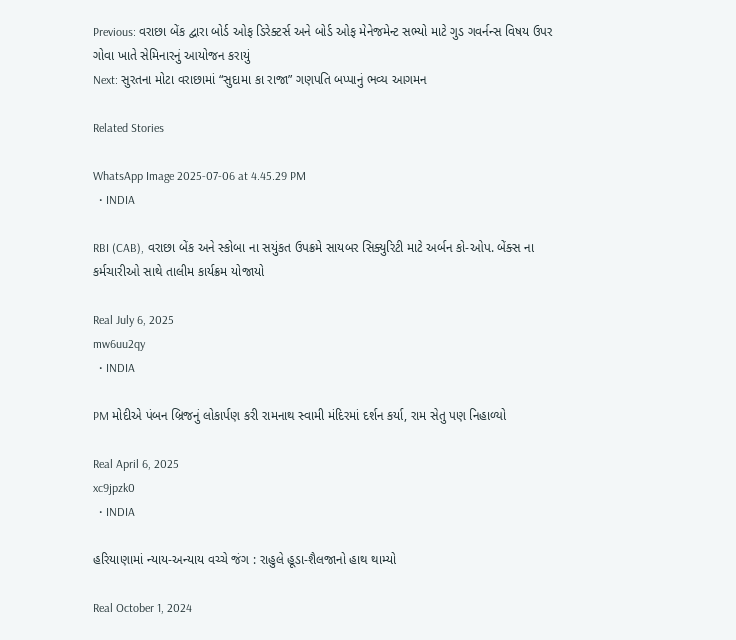Previous: વરાછા બેંક દ્વારા બોર્ડ ઓફ ડિરેક્ટર્સ અને બોર્ડ ઓફ મેનેજમેન્ટ સભ્યો માટે ગુડ ગવર્નન્સ વિષય ઉપર ગોવા ખાતે સેમિનારનું આયોજન કરાયું
Next: સુરતના મોટા વરાછામાં “સુદામા કા રાજા” ગણપતિ બપ્પાનું ભવ્ય આગમન

Related Stories

WhatsApp Image 2025-07-06 at 4.45.29 PM
  • INDIA

RBI (CAB), વરાછા બેંક અને સ્કોબા ના સયુંકત ઉપક્રમે સાયબર સિક્યુરિટી માટે અર્બન કો-ઓપ. બેંક્સ ના કર્મચારીઓ સાથે તાલીમ કાર્યક્રમ યોજાયો

Real July 6, 2025
mw6uu2qy
  • INDIA

PM મોદીએ પંબન બ્રિજનું લોકાર્પણ કરી રામનાથ સ્વામી મંદિરમાં દર્શન કર્યા, રામ સેતુ પણ નિહાળ્યો

Real April 6, 2025
xc9jpzk0
  • INDIA

હરિયાણામાં ન્યાય-અન્યાય વચ્ચે જંગ : રાહુલે હૂડા-શૈલજાનો હાથ થામ્યો

Real October 1, 2024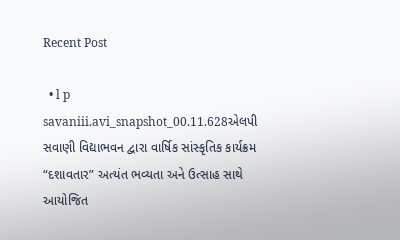Recent Post

  • l p savaniii.avi_snapshot_00.11.628એલપી સવાણી વિદ્યાભવન દ્વારા વાર્ષિક સાંસ્કૃતિક કાર્યક્રમ “દશાવતાર” અત્યંત ભવ્યતા અને ઉત્સાહ સાથે આયોજિત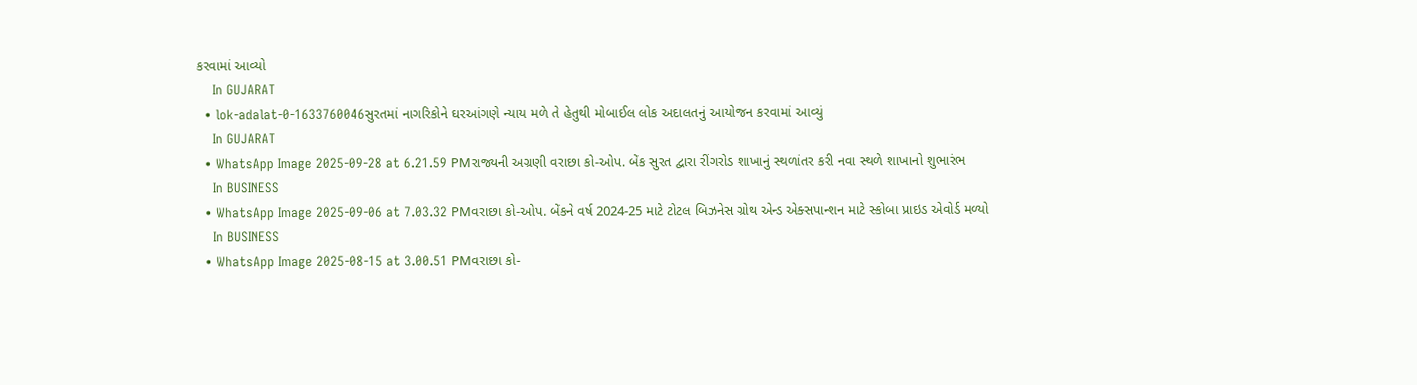કરવામાં આવ્યો
    In GUJARAT
  • lok-adalat-0-1633760046સુરતમાં નાગરિકોને ઘરઆંગણે ન્યાય મળે તે હેતુથી મોબાઈલ લોક અદાલતનું આયોજન કરવામાં આવ્યું
    In GUJARAT
  • WhatsApp Image 2025-09-28 at 6.21.59 PMરાજ્યની અગ્રણી વરાછા કો-ઓપ. બેંક સુરત દ્વારા રીંગરોડ શાખાનું સ્થળાંતર કરી નવા સ્થળે શાખાનો શુભારંભ
    In BUSINESS
  • WhatsApp Image 2025-09-06 at 7.03.32 PMવરાછા કો-ઓપ. બેંકને વર્ષ 2024-25 માટે ટોટલ બિઝનેસ ગ્રોથ એન્ડ એક્સપાન્શન માટે સ્કોબા પ્રાઇડ એવોર્ડ મળ્યો
    In BUSINESS
  • WhatsApp Image 2025-08-15 at 3.00.51 PMવરાછા કો-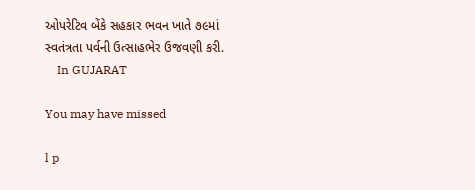ઓપરેટિવ બેંકે સહકાર ભવન ખાતે ૭૯માં સ્વતંત્રતા પર્વની ઉત્સાહભેર ઉજવણી કરી.
    In GUJARAT

You may have missed

l p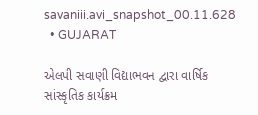savaniii.avi_snapshot_00.11.628
  • GUJARAT

એલપી સવાણી વિદ્યાભવન દ્વારા વાર્ષિક સાંસ્કૃતિક કાર્યક્રમ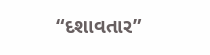“દશાવતાર”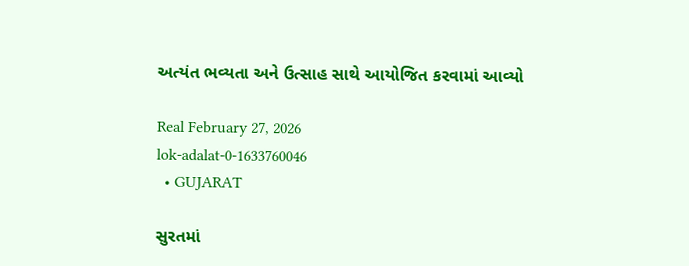અત્યંત ભવ્યતા અને ઉત્સાહ સાથે આયોજિત કરવામાં આવ્યો

Real February 27, 2026
lok-adalat-0-1633760046
  • GUJARAT

સુરતમાં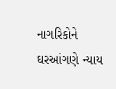નાગરિકોને ઘરઆંગણે ન્યાય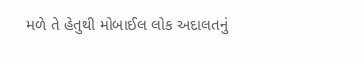મળે તે હેતુથી મોબાઈલ લોક અદાલતનું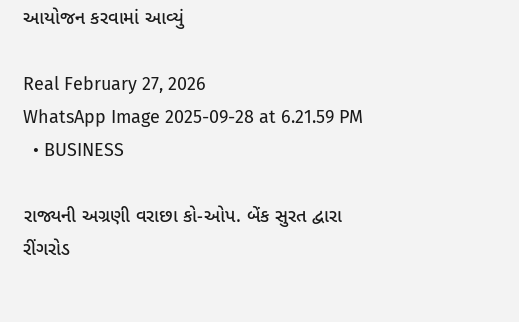આયોજન કરવામાં આવ્યું

Real February 27, 2026
WhatsApp Image 2025-09-28 at 6.21.59 PM
  • BUSINESS

રાજ્યની અગ્રણી વરાછા કો-ઓપ. બેંક સુરત દ્વારા રીંગરોડ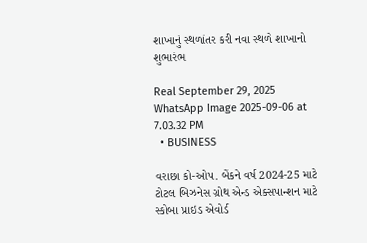શાખાનું સ્થળાંતર કરી નવા સ્થળે શાખાનો શુભારંભ

Real September 29, 2025
WhatsApp Image 2025-09-06 at 7.03.32 PM
  • BUSINESS

વરાછા કો-ઓપ. બેંકને વર્ષ 2024-25 માટે ટોટલ બિઝનેસ ગ્રોથ એન્ડ એક્સપાન્શન માટે સ્કોબા પ્રાઇડ એવોર્ડ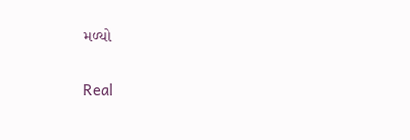મળ્યો

Real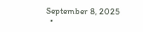September 8, 2025
  •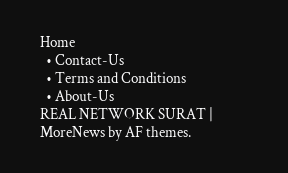Home
  • Contact-Us
  • Terms and Conditions
  • About-Us
REAL NETWORK SURAT | MoreNews by AF themes.